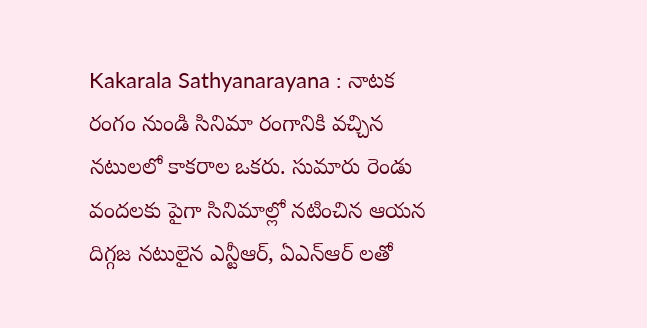Kakarala Sathyanarayana : నాటక రంగం నుండి సినిమా రంగానికి వచ్చిన నటులలో కాకరాల ఒకరు. సుమారు రెండు వందలకు పైగా సినిమాల్లో నటించిన ఆయన దిగ్గజ నటులైన ఎన్టీఆర్, ఏఎన్ఆర్ లతో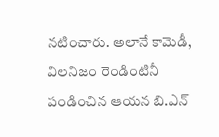నటించారు. అలానే కామెడీ, విలనిజం రెండింటినీ పండించిన ఆయన బి.ఎన్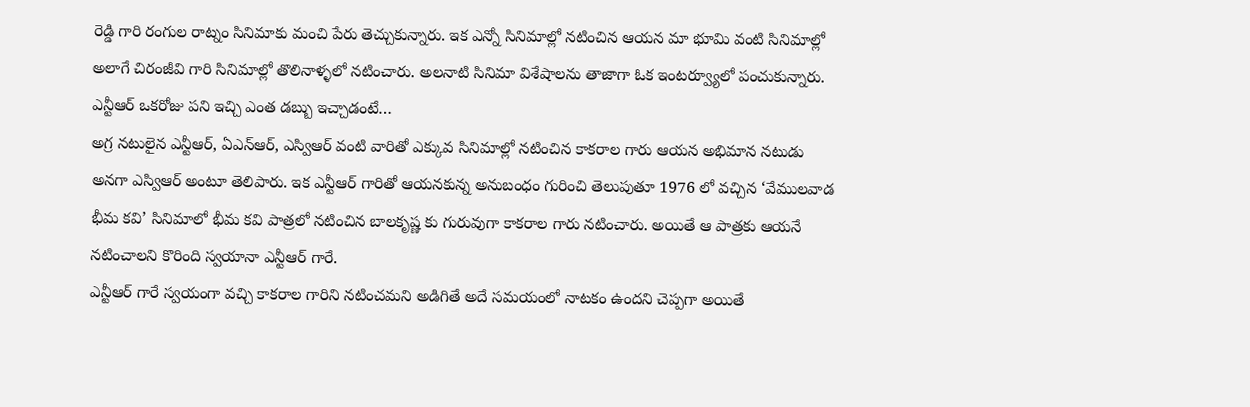రెడ్డి గారి రంగుల రాట్నం సినిమాకు మంచి పేరు తెచ్చుకున్నారు. ఇక ఎన్నో సినిమాల్లో నటించిన ఆయన మా భూమి వంటి సినిమాల్లో అలాగే చిరంజీవి గారి సినిమాల్లో తొలినాళ్ళలో నటించారు. అలనాటి సినిమా విశేషాలను తాజాగా ఓక ఇంటర్వ్యూలో పంచుకున్నారు.
ఎన్టీఆర్ ఒకరోజు పని ఇచ్చి ఎంత డబ్బు ఇచ్చాడంటే…
అగ్ర నటులైన ఎన్టీఆర్, ఏఎన్ఆర్, ఎస్విఆర్ వంటి వారితో ఎక్కువ సినిమాల్లో నటించిన కాకరాల గారు ఆయన అభిమాన నటుడు అనగా ఎస్విఆర్ అంటూ తెలిపారు. ఇక ఎన్టీఆర్ గారితో ఆయనకున్న అనుబంధం గురించి తెలుపుతూ 1976 లో వచ్చిన ‘వేములవాడ భీమ కవి’ సినిమాలో భీమ కవి పాత్రలో నటించిన బాలకృష్ణ కు గురువుగా కాకరాల గారు నటించారు. అయితే ఆ పాత్రకు ఆయనే నటించాలని కొరింది స్వయానా ఎన్టీఆర్ గారే.
ఎన్టీఆర్ గారే స్వయంగా వచ్చి కాకరాల గారిని నటించమని అడిగితే అదే సమయంలో నాటకం ఉందని చెప్పగా అయితే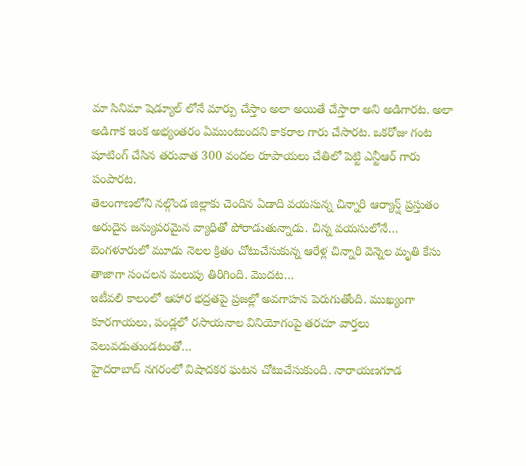మా సినిమా షెడ్యూల్ లోనే మార్పు చేస్తాం అలా అయితే చేస్తారా అని అడిగారట. అలా అడిగాక ఇంక అభ్యంతరం ఏముంటుందని కాకరాల గారు చేసారట. ఒకరోజు గంట షూటింగ్ చేసిన తరువాత 300 వందల రూపాయలు చేతిలో పెట్టి ఎన్టీఆర్ గారు పంపారట.
తెలంగాణలోని నల్గొండ జిల్లాకు చెందిన ఏడాది వయసున్న చిన్నారి ఆర్యాన్ష్ ప్రస్తుతం అరుదైన జన్యుపరమైన వ్యాధితో పోరాడుతున్నాడు. చిన్న వయసులోనే…
బెంగళూరులో మూడు నెలల క్రితం చోటుచేసుకున్న ఆరేళ్ల చిన్నారి వెన్నెల మృతి కేసు తాజాగా సంచలన మలుపు తిరిగింది. మొదట…
ఇటీవలి కాలంలో ఆహార భద్రతపై ప్రజల్లో అవగాహన పెరుగుతోంది. ముఖ్యంగా కూరగాయలు, పండ్లలో రసాయనాల వినియోగంపై తరచూ వార్తలు వెలువడుతుండటంతో…
హైదరాబాద్ నగరంలో విషాదకర ఘటన చోటుచేసుకుంది. నారాయణగూడ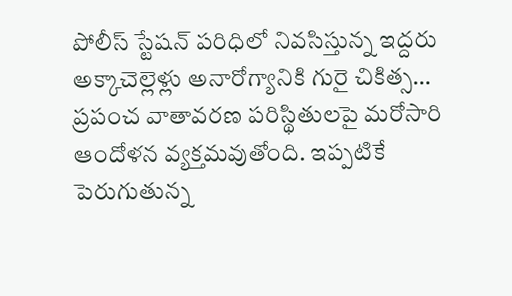పోలీస్ స్టేషన్ పరిధిలో నివసిస్తున్న ఇద్దరు అక్కాచెల్లెళ్లు అనారోగ్యానికి గురై చికిత్స…
ప్రపంచ వాతావరణ పరిస్థితులపై మరోసారి ఆందోళన వ్యక్తమవుతోంది. ఇప్పటికే పెరుగుతున్న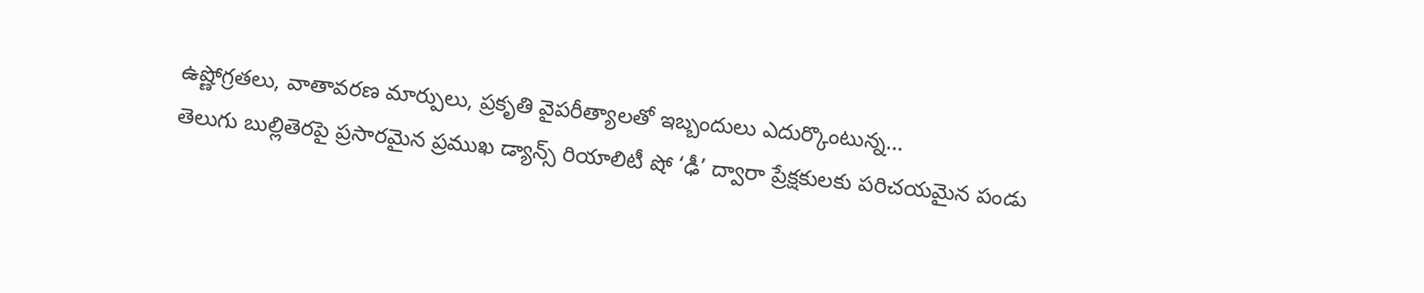ఉష్ణోగ్రతలు, వాతావరణ మార్పులు, ప్రకృతి వైపరీత్యాలతో ఇబ్బందులు ఎదుర్కొంటున్న…
తెలుగు బుల్లితెరపై ప్రసారమైన ప్రముఖ డ్యాన్స్ రియాలిటీ షో ‘ఢీ’ ద్వారా ప్రేక్షకులకు పరిచయమైన పండు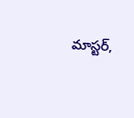మాస్టర్,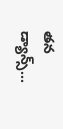తన డ్యాన్స్…